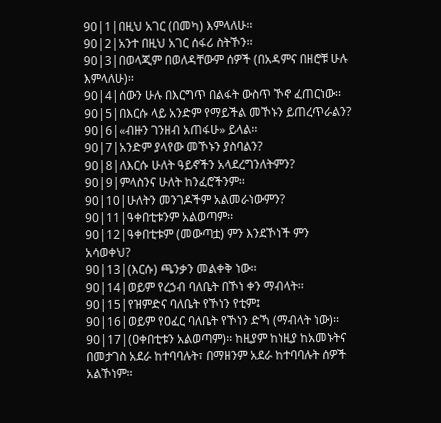90|1|በዚህ አገር (በመካ) እምላለሁ፡፡
90|2|አንተ በዚህ አገር ሰፋሪ ስትኾን፡፡
90|3|በወላጂም በወለዳቸውም ሰዎች (በአዳምና በዘሮቹ ሁሉ እምላለሁ)፡፡
90|4|ሰውን ሁሉ በእርግጥ በልፋት ውስጥ ኾኖ ፈጠርነው፡፡
90|5|በእርሱ ላይ አንድም የማይችል መኾኑን ይጠረጥራልን?
90|6|«ብዙን ገንዘብ አጠፋሁ» ይላል፡፡
90|7|አንድም ያላየው መኾኑን ያስባልን?
90|8|ለእርሱ ሁለት ዓይኖችን አላደረግንለትምን?
90|9|ምላስንና ሁለት ከንፈሮችንም፡፡
90|10|ሁለትን መንገዶችም አልመራነውምን?
90|11|ዓቀበቲቱንም አልወጣም፡፡
90|12|ዓቀበቲቱም (መውጣቷ) ምን እንደኾነች ምን አሳወቀህ?
90|13|(እርሱ) ጫንቃን መልቀቅ ነው፡፡
90|14|ወይም የረኃብ ባለቤት በኾነ ቀን ማብላት፡፡
90|15|የዝምድና ባለቤት የኾነን የቲም፤
90|16|ወይም የዐፈር ባለቤት የኾነን ድኻ (ማብላት ነው)፡፡
90|17|(ዐቀበቲቱን አልወጣም)፡፡ ከዚያም ከነዚያ ከአመኑትና በመታገስ አደራ ከተባባሉት፣ በማዘንም አደራ ከተባባሉት ሰዎች አልኾነም፡፡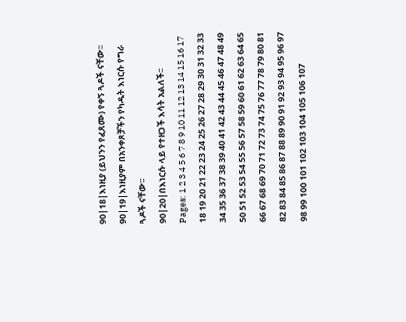90|18|እነዚያ (ይህንን የፈጸሙ) የቀኝ ጓዶች ናቸው፡፡
90|19|እነዚያም በአንቀጾቻችን የካዱት እነርሱ የግራ ጓዶች ናቸው፡፡
90|20|በእነርሱ ላይ የተዘጋች እሳት አልለች፡፡
Pages: 1 2 3 4 5 6 7 8 9 10 11 12 13 14 15 16 17 18 19 20 21 22 23 24 25 26 27 28 29 30 31 32 33 34 35 36 37 38 39 40 41 42 43 44 45 46 47 48 49 50 51 52 53 54 55 56 57 58 59 60 61 62 63 64 65 66 67 68 69 70 71 72 73 74 75 76 77 78 79 80 81 82 83 84 85 86 87 88 89 90 91 92 93 94 95 96 97 98 99 100 101 102 103 104 105 106 107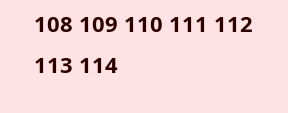108 109 110 111 112 113 114